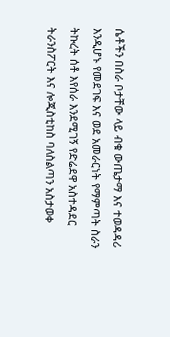ሴቶችን በስራ ቦታቸው ላይ ብቁ ውጤታማ እና ተወዳዳሪ እንዲሆኑ የመደገፍ እና ወደ አመራርነት የማምጣት ስራን ትኩረት ሰቶ እየሰራ እንደሚገኝ የድሬደዋ አስተዳደር ትራንስፖርት እና ሎጂስቲከስ ባለስልጣን አስታወቀ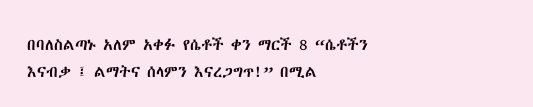በባለስልጣኑ አለም አቀፉ የሴቶች ቀን ማርች 8 “ሴቶችን እናብቃ ፤ ልማትና ሰላምን እናረጋግጥ!” በሚል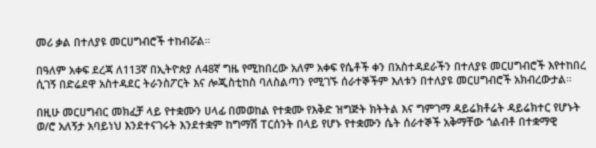መሪ ቃል በተለያዩ መርሀግብሮች ተከብሯል።

በዓለም አቀፍ ደረጃ ለ113ኛ በኢትዮጵያ ለ48ኛ ግዜ የሚከበረው አለም አቀፍ የሴቶች ቀን በአስተዳደራችን በተለያዩ መርሀግብሮች እየተከበረ ሲገኝ በድሬደዋ አስተዳደር ትራንስፖርት እና ሎጂስቲከስ ባለስልጣን የሚገኙ ሰራተኞችም እለቱን በተለያዩ መርሀግብሮች አክብረውታል።

በዚሁ መርሀግብር መክፈቻ ላይ የተቋሙን ሀላፊ በመወከል የተቋሙ የእቅድ ዝግጅት ክትትል እና ግምገማ ዳይሬክቶሬት ዳይሬክተር የሆኑት ወ/ሮ አለኝታ አባይነህ እንደተናገሩት እንደተቋም ከግማሽ ፐርሰንት በላይ የሆኑ የተቋሙን ሴት ሰራተኞች አቅማቸው ጎልብቶ በተቋማዊ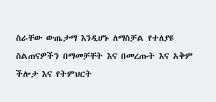ስራቸው ውጤታማ እንዲሆኑ ለማስቻል የተለያዩ ስልጠናዎችን በማመቻቸት እና በመረጡት እና አቅም ችሎታ እና የትምህርት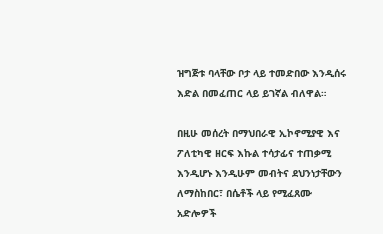ዝግጅቱ ባላቸው ቦታ ላይ ተመድበው እንዲሰሩ እድል በመፈጠር ላይ ይገኛል ብለዋል።

በዚሁ መሰረት በማህበራዊ ኢኮኖሚያዊ እና ፖለቲካዊ ዘርፍ እኩል ተሳታፊና ተጠቃሚ እንዲሆኑ እንዲሁም መብትና ደህንነታቸውን ለማስከበር፣ በሴቶች ላይ የሚፈጸሙ አድሎዎች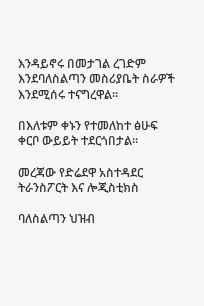እንዳይኖሩ በመታገል ረገድም እንደባለስልጣን መስሪያቤት ስራዎች እንደሚሰሩ ተናግረዋል።

በእለቱም ቀኑን የተመለከተ ፅሁፍ ቀርቦ ውይይት ተደርጎበታል።

መረጃው የድሬደዋ አስተዳደር ትራንስፖርት እና ሎጂስቲክስ

ባለስልጣን ህዝብ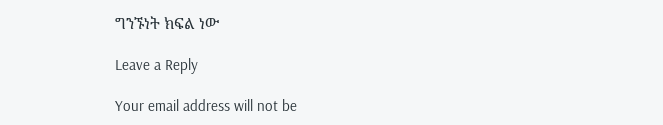ግንኙነት ክፍል ነው

Leave a Reply

Your email address will not be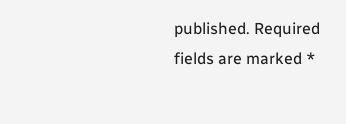published. Required fields are marked *